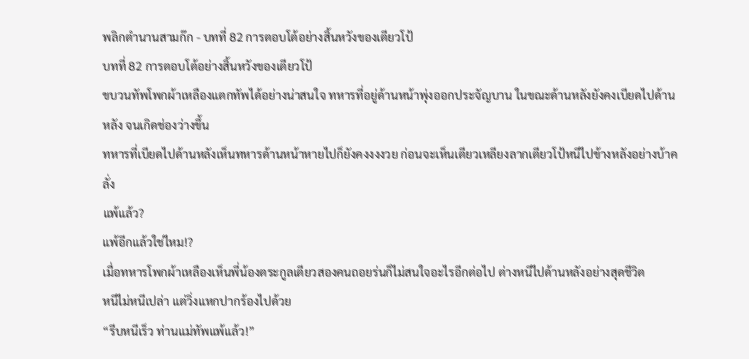พลิกตำนานสามก๊ก - บทที่ 82 การตอบโต้อย่างสิ้นหวังของเตียวโป้
บทที่ 82 การตอบโต้อย่างสิ้นหวังของเตียวโป้
ขบวนทัพโพกผ้าเหลืองแตกทัพได้อย่างน่าสนใจ ทหารที่อยู่ด้านหน้าพุ่งออกประจัญบาน ในขณะด้านหลังยังคงเบียดไปด้านหลัง จนเกิดช่องว่างขึ้น
ทหารที่เบียดไปด้านหลังเห็นทหารด้านหน้าหายไปก็ยังคงงงงวย ก่อนจะเห็นเตียวเหลียงลากเตียวโป้หนีไปข้างหลังอย่างบ้าคลั่ง
แพ้แล้ว?
แพ้อีกแล้วใช่ไหม!?
เมื่อทหารโพกผ้าเหลืองเห็นพี่น้องตระกูลเตียวสองคนถอยร่นก็ไม่สนใจอะไรอีกต่อไป ต่างหนีไปด้านหลังอย่างสุดชีวิต
หนีไม่หนีเปล่า แต่วิ่งแหกปากร้องไปด้วย
“รีบหนีเร็ว ท่านแม่ทัพแพ้แล้ว!”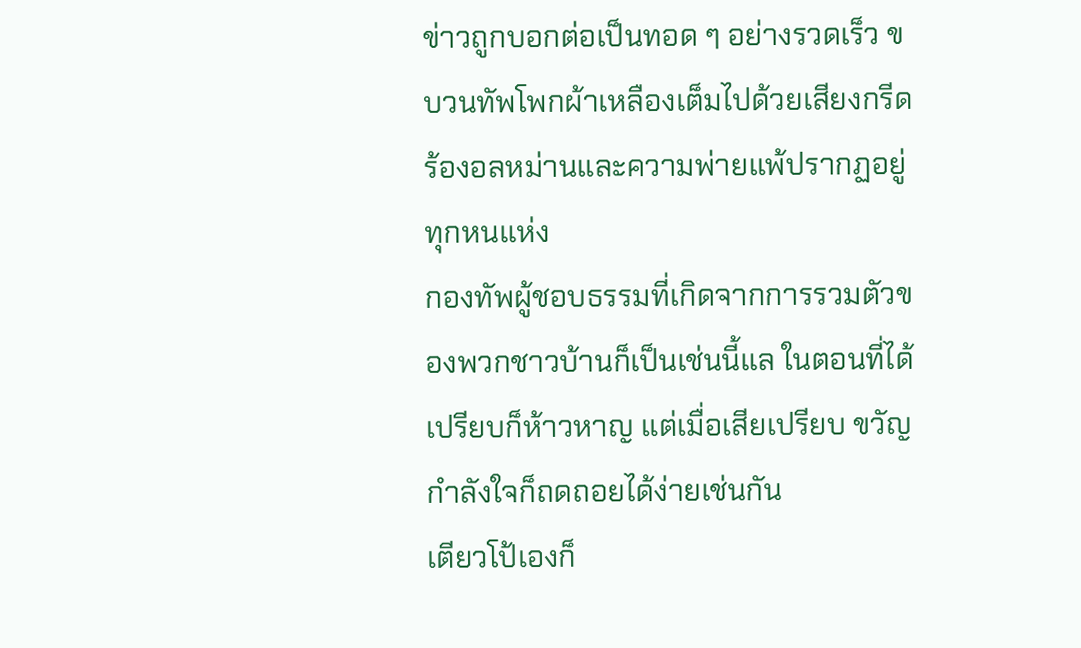ข่าวถูกบอกต่อเป็นทอด ๆ อย่างรวดเร็ว ขบวนทัพโพกผ้าเหลืองเต็มไปด้วยเสียงกรีดร้องอลหม่านและความพ่ายแพ้ปรากฏอยู่ทุกหนแห่ง
กองทัพผู้ชอบธรรมที่เกิดจากการรวมตัวของพวกชาวบ้านก็เป็นเช่นนี้แล ในตอนที่ได้เปรียบก็ห้าวหาญ แต่เมื่อเสียเปรียบ ขวัญกำลังใจก็ถดถอยได้ง่ายเช่นกัน
เตียวโป้เองก็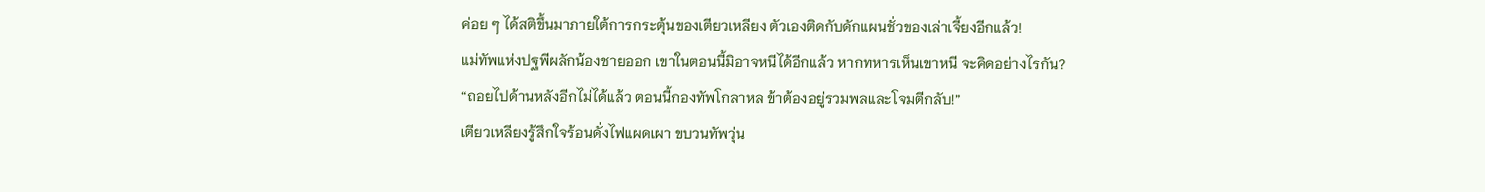ค่อย ๆ ได้สติขึ้นมาภายใต้การกระตุ้นของเตียวเหลียง ตัวเองติดกับดักแผนชั่วของเล่าเจี้ยงอีกแล้ว!
แม่ทัพแห่งปฐพีผลักน้องชายออก เขาในตอนนี้มิอาจหนีได้อีกแล้ว หากทหารเห็นเขาหนี จะคิดอย่างไรกัน?
“ถอยไปด้านหลังอีกไม่ได้แล้ว ตอนนี้กองทัพโกลาหล ข้าต้องอยู่รวมพลและโจมตีกลับ!”
เตียวเหลียงรู้สึกใจร้อนดั่งไฟแผดเผา ขบวนทัพวุ่น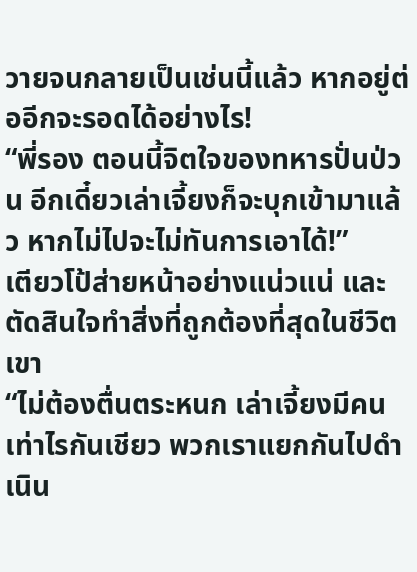วายจนกลายเป็นเช่นนี้แล้ว หากอยู่ต่ออีกจะรอดได้อย่างไร!
“พี่รอง ตอนนี้จิตใจของทหารปั่นป่วน อีกเดี๋ยวเล่าเจี้ยงก็จะบุกเข้ามาแล้ว หากไม่ไปจะไม่ทันการเอาได้!”
เตียวโป้ส่ายหน้าอย่างแน่วแน่ และตัดสินใจทำสิ่งที่ถูกต้องที่สุดในชีวิตเขา
“ไม่ต้องตื่นตระหนก เล่าเจี้ยงมีคนเท่าไรกันเชียว พวกเราแยกกันไปดำเนิน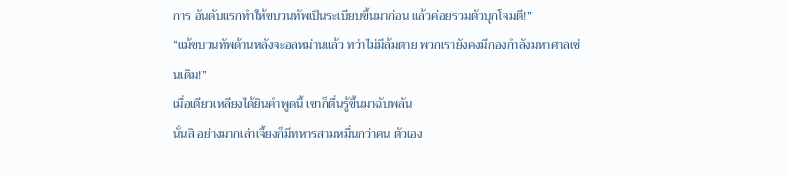การ อันดับแรกทำให้ขบวนทัพเป็นระเบียบขึ้นมาก่อน แล้วค่อยรวมตัวบุกโจมตี!”
“แม้ขบวนทัพด้านหลังจะอลหม่านแล้ว ทว่าไม่มีล้มตาย พวกเรายังคงมีกองกำลังมหาศาลเช่นเดิม!”
เมื่อเตียวเหลียงได้ยินคำพูดนี้ เขาก็ตื่นรู้ขึ้นมาฉับพลัน
นั่นสิ อย่างมากเล่าเจี้ยงก็มีทหารสามหมื่นกว่าคน ตัวเอง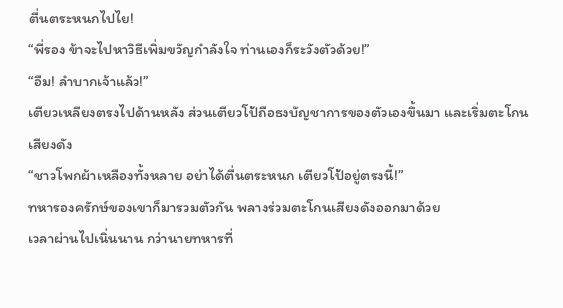ตื่นตระหนกไปไย!
“พี่รอง ข้าจะไปหาวิธีเพิ่มขวัญกำลังใจ ท่านเองก็ระวังตัวด้วย!”
“อืม! ลำบากเจ้าแล้ว!”
เตียวเหลียงตรงไปด้านหลัง ส่วนเตียวโป้ถือธงบัญชาการของตัวเองขึ้นมา และเริ่มตะโกนเสียงดัง
“ชาวโพกผ้าเหลืองทั้งหลาย อย่าได้ตื่นตระหนก เตียวโป้อยู่ตรงนี้!”
ทหารองครักษ์ของเขาก็มารวมตัวกัน พลางร่วมตะโกนเสียงดังออกมาด้วย
เวลาผ่านไปเนิ่นนาน กว่านายทหารที่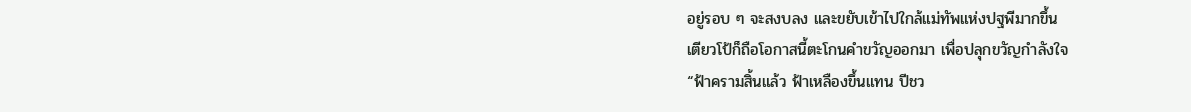อยู่รอบ ๆ จะสงบลง และขยับเข้าไปใกล้แม่ทัพแห่งปฐพีมากขึ้น
เตียวโป้ก็ถือโอกาสนี้ตะโกนคำขวัญออกมา เพื่อปลุกขวัญกำลังใจ
“ฟ้าครามสิ้นแล้ว ฟ้าเหลืองขึ้นแทน ปีชว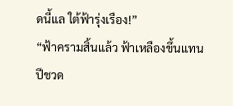ดนี้แล ใต้ฟ้ารุ่งเรือง!”
“ฟ้าครามสิ้นแล้ว ฟ้าเหลืองขึ้นแทน ปีชวด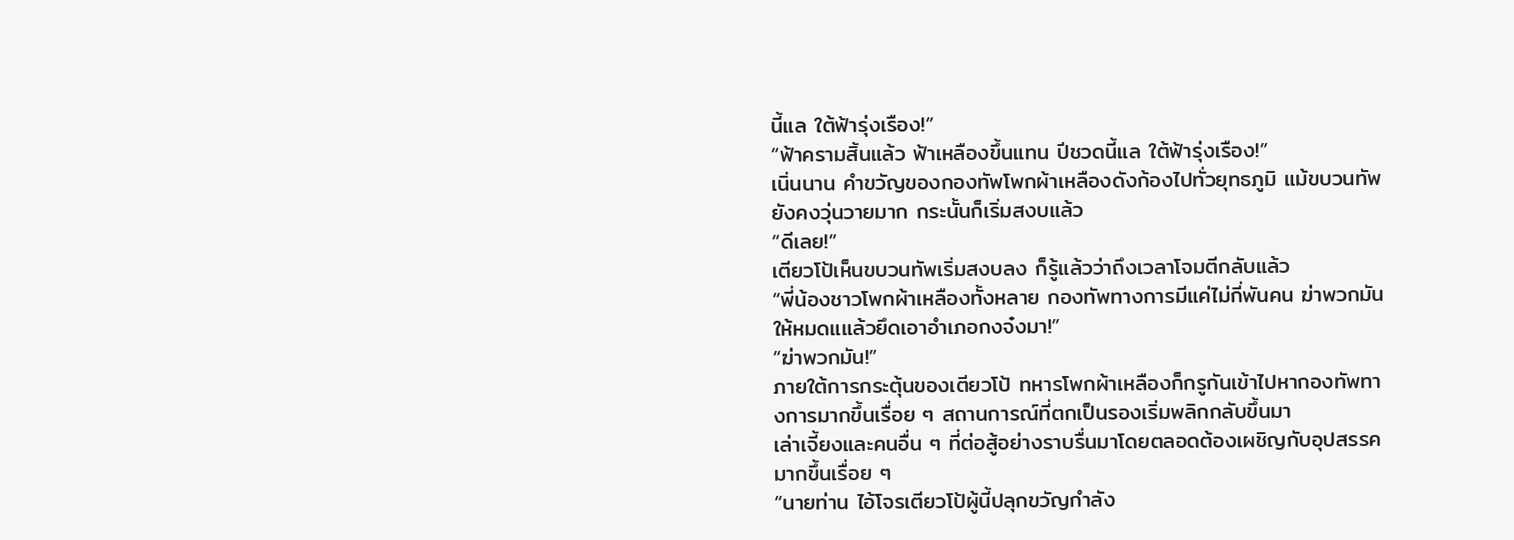นี้แล ใต้ฟ้ารุ่งเรือง!”
“ฟ้าครามสิ้นแล้ว ฟ้าเหลืองขึ้นแทน ปีชวดนี้แล ใต้ฟ้ารุ่งเรือง!”
เนิ่นนาน คำขวัญของกองทัพโพกผ้าเหลืองดังก้องไปทั่วยุทธภูมิ แม้ขบวนทัพยังคงวุ่นวายมาก กระนั้นก็เริ่มสงบแล้ว
“ดีเลย!”
เตียวโป้เห็นขบวนทัพเริ่มสงบลง ก็รู้แล้วว่าถึงเวลาโจมตีกลับแล้ว
“พี่น้องชาวโพกผ้าเหลืองทั้งหลาย กองทัพทางการมีแค่ไม่กี่พันคน ฆ่าพวกมันให้หมดแแล้วยึดเอาอำเภอกงจ๋งมา!”
“ฆ่าพวกมัน!”
ภายใต้การกระตุ้นของเตียวโป้ ทหารโพกผ้าเหลืองก็กรูกันเข้าไปหากองทัพทางการมากขึ้นเรื่อย ๆ สถานการณ์ที่ตกเป็นรองเริ่มพลิกกลับขึ้นมา
เล่าเจี้ยงและคนอื่น ๆ ที่ต่อสู้อย่างราบรื่นมาโดยตลอดต้องเผชิญกับอุปสรรคมากขึ้นเรื่อย ๆ
“นายท่าน ไอ้โจรเตียวโป้ผู้นี้ปลุกขวัญกำลัง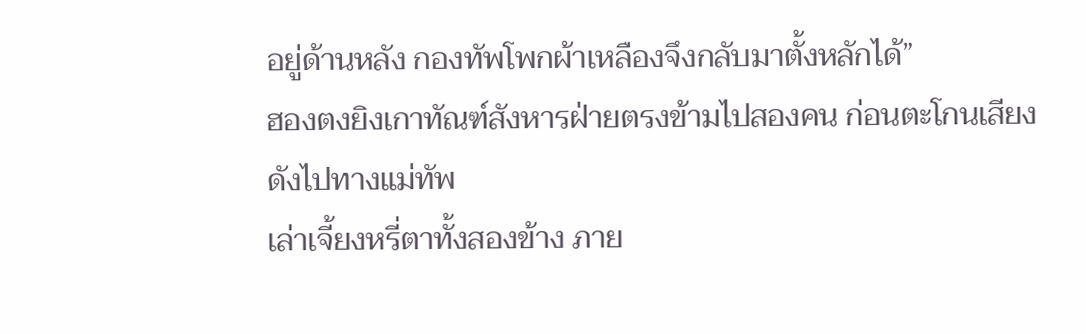อยู่ด้านหลัง กองทัพโพกผ้าเหลืองจึงกลับมาตั้งหลักได้”
ฮองตงยิงเกาทัณฑ์สังหารฝ่ายตรงข้ามไปสองคน ก่อนตะโกนเสียงดังไปทางแม่ทัพ
เล่าเจี้ยงหรี่ตาทั้งสองข้าง ภาย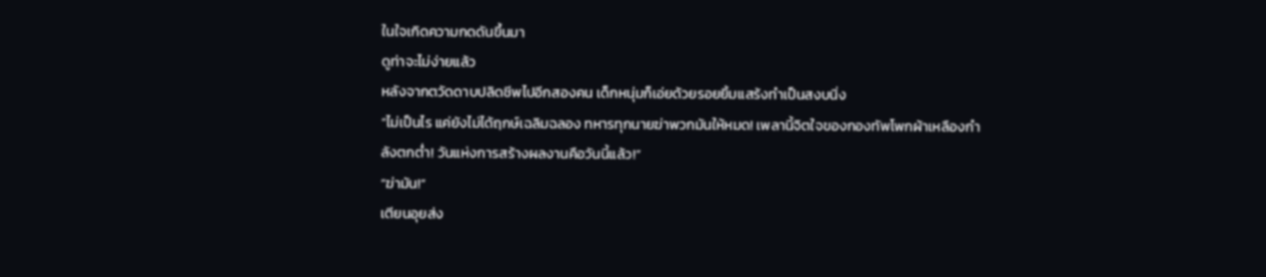ในใจเกิดความกดดันขึ้นมา
ดูท่าจะไม่ง่ายแล้ว
หลังจากตวัดดาบปลิดชีพไปอีกสองคน เด็กหนุ่มก็เอ่ยด้วยรอยยิ้มแสร้งทำเป็นสงบนิ่ง
“ไม่เป็นไร แค่ยังไม่ได้ฤกษ์เฉลิมฉลอง ทหารทุกนายฆ่าพวกมันให้หมด! เพลานี้จิตใจของกองทัพโพกผ้าเหลืองกำลังตกต่ำ! วันแห่งการสร้างผลงานคือวันนี้แล้ว!”
“ฆ่ามัน!”
เตียนอุยส่ง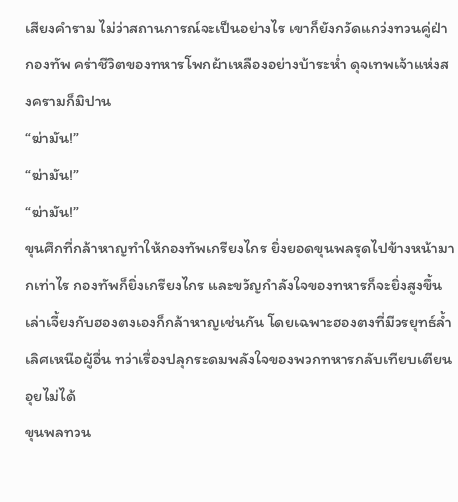เสียงคำราม ไม่ว่าสถานการณ์จะเป็นอย่างไร เขาก็ยังกวัดแกว่งทวนคู่ฝ่ากองทัพ คร่าชีวิตของทหารโพกผ้าเหลืองอย่างบ้าระห่ำ ดุจเทพเจ้าแห่งสงครามก็มิปาน
“ฆ่ามัน!”
“ฆ่ามัน!”
“ฆ่ามัน!”
ขุนศึกที่กล้าหาญทำให้กองทัพเกรียงไกร ยิ่งยอดขุนพลรุดไปข้างหน้ามากเท่าไร กองทัพก็ยิ่งเกรียงไกร และขวัญกำลังใจของทหารก็จะยิ่งสูงขึ้น
เล่าเจี้ยงกับฮองตงเองก็กล้าหาญเช่นกัน โดยเฉพาะฮองตงที่มีวรยุทธ์ล้ำเลิศเหนือผู้อื่น ทว่าเรื่องปลุกระดมพลังใจของพวกทหารกลับเทียบเตียนอุยไม่ได้
ขุนพลทวน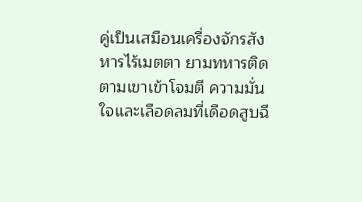คู่เป็นเสมือนเครื่องจักรสังหารไร้เมตตา ยามทหารติดตามเขาเข้าโจมตี ความมั่นใจและเลือดลมที่เดือดสูบฉี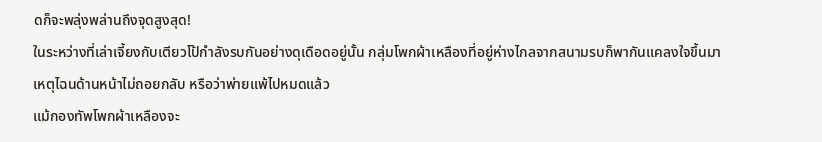ดก็จะพลุ่งพล่านถึงจุดสูงสุด!
ในระหว่างที่เล่าเจี้ยงกับเตียวโป้กำลังรบกันอย่างดุเดือดอยู่นั้น กลุ่มโพกผ้าเหลืองที่อยู่ห่างไกลจากสนามรบก็พากันแคลงใจขึ้นมา
เหตุไฉนด้านหน้าไม่ถอยกลับ หรือว่าพ่ายแพ้ไปหมดแล้ว
แม้กองทัพโพกผ้าเหลืองจะ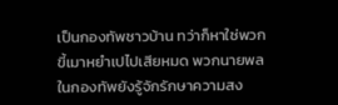เป็นกองทัพชาวบ้าน ทว่าก็หาใช่พวกขี้เมาหยำเปไปเสียหมด พวกนายพลในกองทัพยังรู้จักรักษาความสง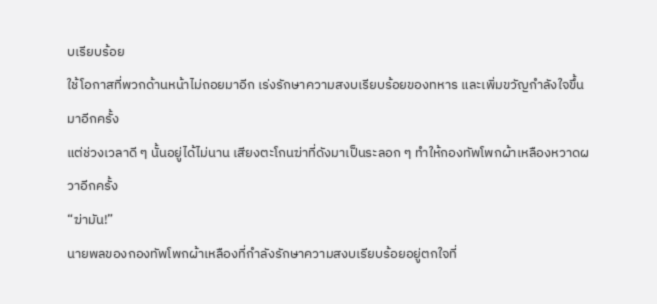บเรียบร้อย
ใช้โอกาสที่พวกด้านหน้าไม่ถอยมาอีก เร่งรักษาความสงบเรียบร้อยของทหาร และเพิ่มขวัญกำลังใจขึ้นมาอีกครั้ง
แต่ช่วงเวลาดี ๆ นั้นอยู่ได้ไม่นาน เสียงตะโกนฆ่าที่ดังมาเป็นระลอก ๆ ทำให้กองทัพโพกผ้าเหลืองหวาดผวาอีกครั้ง
“ฆ่ามัน!”
นายพลของกองทัพโพกผ้าเหลืองที่กำลังรักษาความสงบเรียบร้อยอยู่ตกใจที่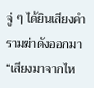จู่ ๆ ได้ยินเสียงคำรามฆ่าดังออกมา
“เสียงมาจากไห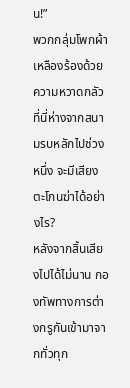น!”
พวกกลุ่มโพกผ้าเหลืองร้องด้วยความหวาดกลัว ที่นี่ห่างจากสนามรบหลักไปช่วงหนึ่ง จะมีเสียงตะโกนฆ่าได้อย่างไร?
หลังจากสิ้นเสียงไปได้ไม่นาน กองทัพทางการต่างกรูกันเข้ามาจากทั่วทุก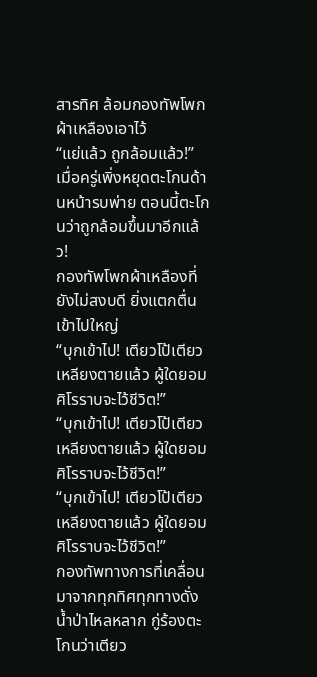สารทิศ ล้อมกองทัพโพกผ้าเหลืองเอาไว้
“แย่แล้ว ถูกล้อมแล้ว!”
เมื่อครู่เพิ่งหยุดตะโกนด้านหน้ารบพ่าย ตอนนี้ตะโกนว่าถูกล้อมขึ้นมาอีกแล้ว!
กองทัพโพกผ้าเหลืองที่ยังไม่สงบดี ยิ่งแตกตื่นเข้าไปใหญ่
“บุกเข้าไป! เตียวโป้เตียวเหลียงตายแล้ว ผู้ใดยอมศิโรราบจะไว้ชีวิต!”
“บุกเข้าไป! เตียวโป้เตียวเหลียงตายแล้ว ผู้ใดยอมศิโรราบจะไว้ชีวิต!”
“บุกเข้าไป! เตียวโป้เตียวเหลียงตายแล้ว ผู้ใดยอมศิโรราบจะไว้ชีวิต!”
กองทัพทางการที่เคลื่อนมาจากทุกทิศทุกทางดั่งน้ำป่าไหลหลาก กู่ร้องตะโกนว่าเตียว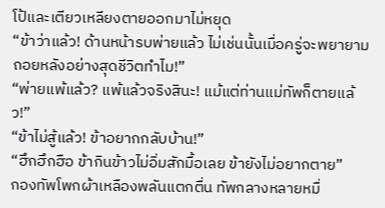โป้และเตียวเหลียงตายออกมาไม่หยุด
“ข้าว่าแล้ว! ด้านหน้ารบพ่ายแล้ว ไม่เช่นนั้นเมื่อครู่จะพยายามถอยหลังอย่างสุดชีวิตทำไม!”
“พ่ายแพ้แล้ว? แพ้แล้วจริงสินะ! แม้แต่ท่านแม่ทัพก็ตายแล้ว!”
“ข้าไม่สู้แล้ว! ข้าอยากกลับบ้าน!”
“ฮึกฮึกฮือ ข้ากินข้าวไม่อิ่มสักมื้อเลย ข้ายังไม่อยากตาย”
กองทัพโพกผ้าเหลืองพลันแตกตื่น ทัพกลางหลายหมื่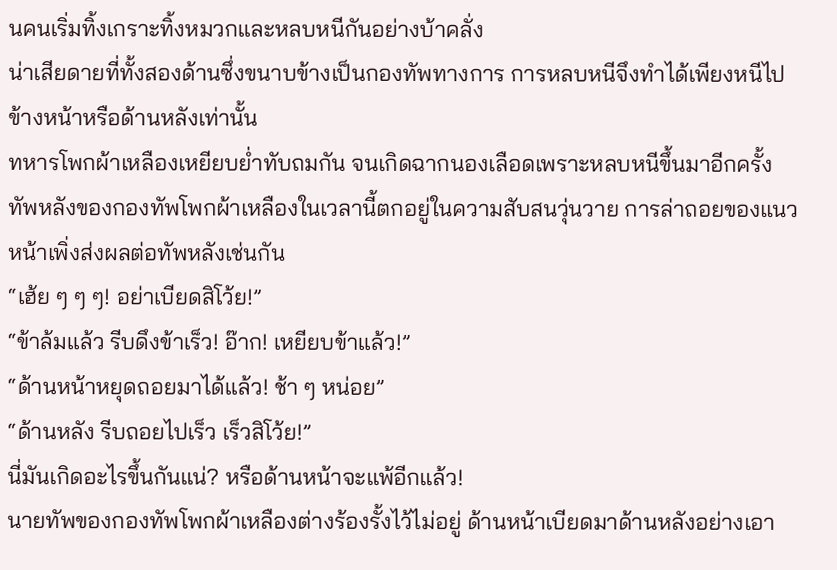นคนเริ่มทิ้งเกราะทิ้งหมวกและหลบหนีกันอย่างบ้าคลั่ง
น่าเสียดายที่ทั้งสองด้านซึ่งขนาบข้างเป็นกองทัพทางการ การหลบหนีจึงทำได้เพียงหนีไปข้างหน้าหรือด้านหลังเท่านั้น
ทหารโพกผ้าเหลืองเหยียบย่ำทับถมกัน จนเกิดฉากนองเลือดเพราะหลบหนีขึ้นมาอีกครั้ง
ทัพหลังของกองทัพโพกผ้าเหลืองในเวลานี้ตกอยู่ในความสับสนวุ่นวาย การล่าถอยของแนวหน้าเพิ่งส่งผลต่อทัพหลังเช่นกัน
“เฮ้ย ๆ ๆ ๆ! อย่าเบียดสิโว้ย!”
“ข้าล้มแล้ว รีบดึงข้าเร็ว! อ๊าก! เหยียบข้าแล้ว!”
“ด้านหน้าหยุดถอยมาได้แล้ว! ช้า ๆ หน่อย”
“ด้านหลัง รีบถอยไปเร็ว เร็วสิโว้ย!”
นี่มันเกิดอะไรขึ้นกันแน่? หรือด้านหน้าจะแพ้อีกแล้ว!
นายทัพของกองทัพโพกผ้าเหลืองต่างร้องรั้งไว้ไม่อยู่ ด้านหน้าเบียดมาด้านหลังอย่างเอา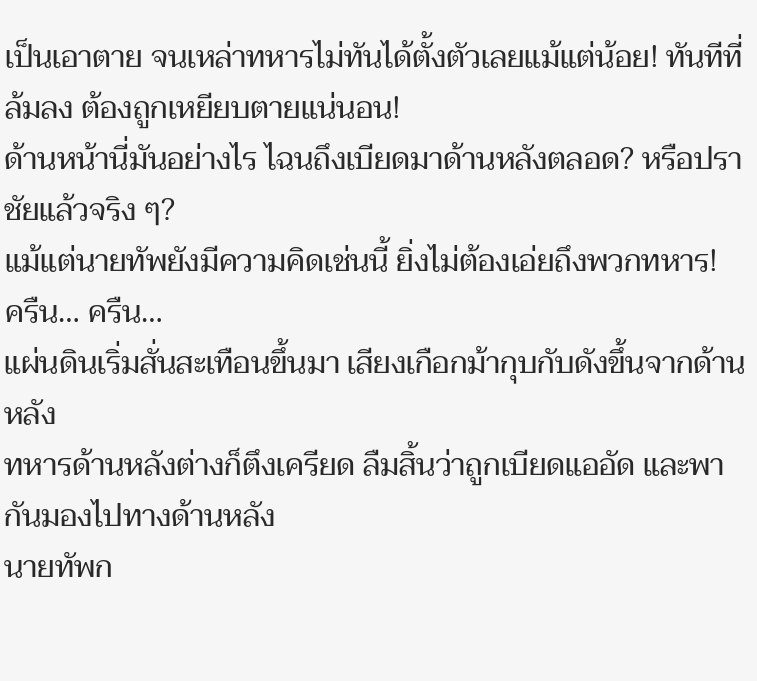เป็นเอาตาย จนเหล่าทหารไม่ทันได้ตั้งตัวเลยแม้แต่น้อย! ทันทีที่ล้มลง ต้องถูกเหยียบตายแน่นอน!
ด้านหน้านี่มันอย่างไร ไฉนถึงเบียดมาด้านหลังตลอด? หรือปราชัยแล้วจริง ๆ?
แม้แต่นายทัพยังมีความคิดเช่นนี้ ยิ่งไม่ต้องเอ่ยถึงพวกทหาร!
ครืน… ครืน…
แผ่นดินเริ่มสั่นสะเทือนขึ้นมา เสียงเกือกม้ากุบกับดังขึ้นจากด้านหลัง
ทหารด้านหลังต่างก็ตึงเครียด ลืมสิ้นว่าถูกเบียดแออัด และพากันมองไปทางด้านหลัง
นายทัพก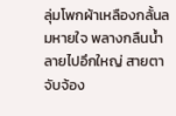ลุ่มโพกผ้าเหลืองกลั้นลมหายใจ พลางกลืนน้ำลายไปอึกใหญ่ สายตาจับจ้อง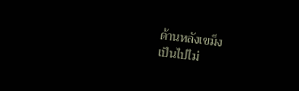ด้านหลังเขม็ง
เป็นไปไม่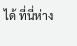ได้ ที่นี่ห่าง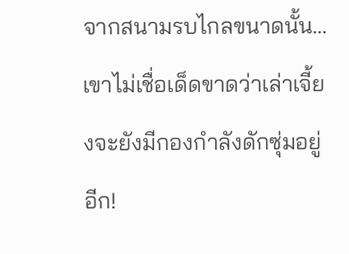จากสนามรบไกลขนาดนั้น…
เขาไม่เชื่อเด็ดขาดว่าเล่าเจี้ยงจะยังมีกองกำลังดักซุ่มอยู่อีก!